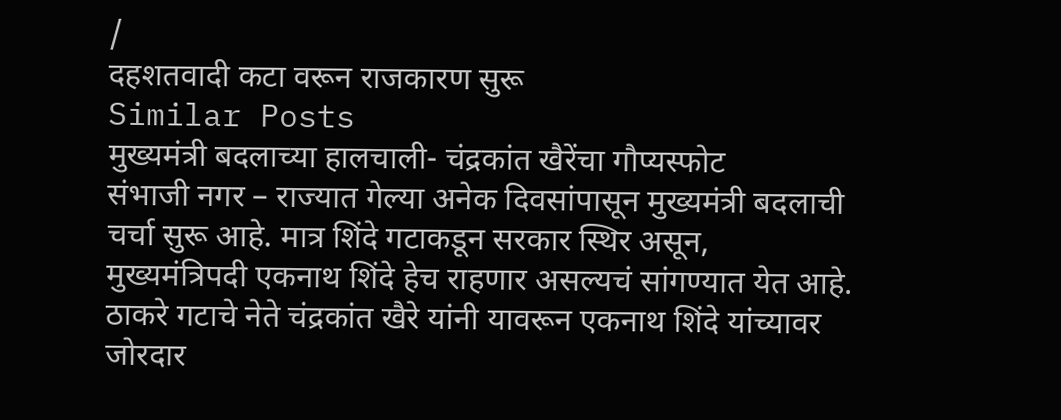/
दहशतवादी कटा वरून राजकारण सुरू
Similar Posts
मुख्यमंत्री बदलाच्या हालचाली- चंद्रकांत खैरेंचा गौप्यस्फोट
संभाजी नगर – राज्यात गेल्या अनेक दिवसांपासून मुख्यमंत्री बदलाची चर्चा सुरू आहे. मात्र शिंदे गटाकडून सरकार स्थिर असून, मुख्यमंत्रिपदी एकनाथ शिंदे हेच राहणार असल्यचं सांगण्यात येत आहे. ठाकरे गटाचे नेते चंद्रकांत खैरे यांनी यावरून एकनाथ शिंदे यांच्यावर जोरदार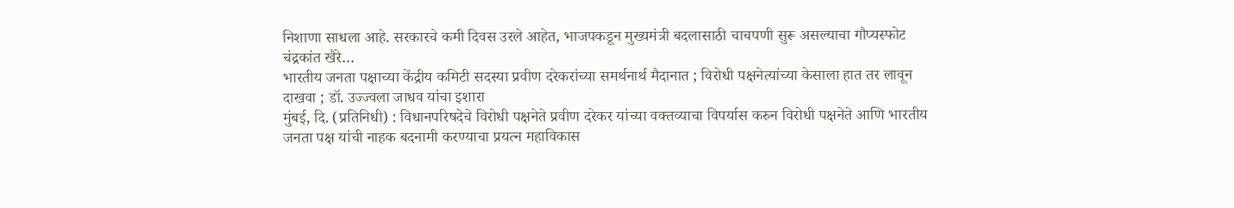निशाणा साधला आहे. सरकारचे कमी दिवस उरले आहेत, भाजपकडून मुख्यमंत्री बदलासाठी चाचपणी सुरू असल्याचा गौप्यस्फोट चंद्रकांत खैरे…
भारतीय जनता पक्षाच्या केंद्रीय कमिटी सदस्या प्रवीण दरेकरांच्या समर्थनार्थ मैदानात ; विरोधी पक्षनेत्यांच्या केसाला हात तर लावून दाखवा ; डॉ. उज्ज्वला जाधव यांचा इशारा
मुंबई, दि. (प्रतिनिधी) : विधानपरिषदेचे विरोधी पक्षनेते प्रवीण दरेकर यांच्या वक्तव्याचा विपर्यास करुन विरोधी पक्षनेते आणि भारतीय जनता पक्ष यांची नाहक बदनामी करण्याचा प्रयत्न महाविकास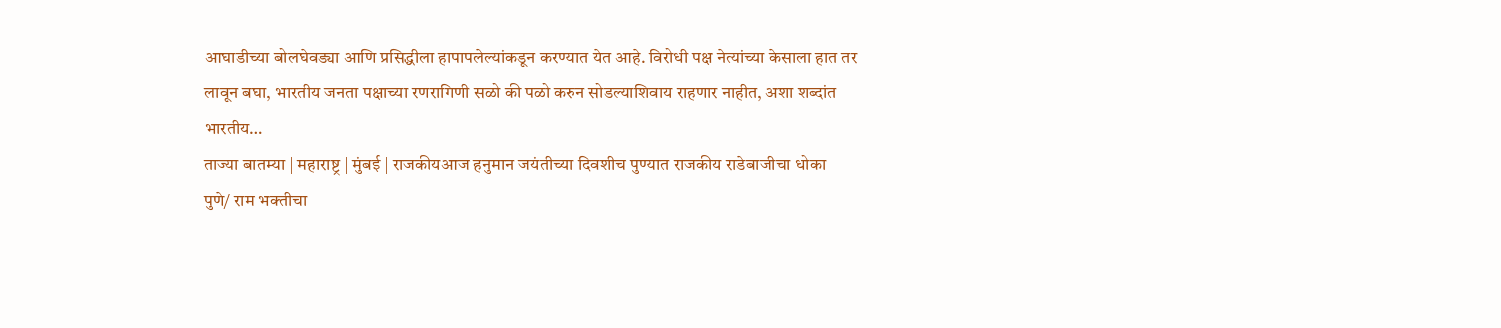आघाडीच्या बोलघेवड्या आणि प्रसिद्धीला हापापलेल्यांकडून करण्यात येत आहे. विरोधी पक्ष नेत्यांच्या केसाला हात तर लावून बघा, भारतीय जनता पक्षाच्या रणरागिणी सळो की पळो करुन सोडल्याशिवाय राहणार नाहीत, अशा शब्दांत भारतीय…
ताज्या बातम्या | महाराष्ट्र | मुंबई | राजकीयआज हनुमान जयंतीच्या दिवशीच पुण्यात राजकीय राडेबाजीचा धोका
पुणे/ राम भक्तीचा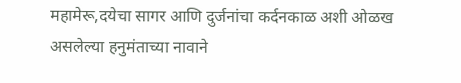महामेरू,दयेचा सागर आणि दुर्जनांचा कर्दनकाळ अशी ओळख असलेल्या हनुमंताच्या नावाने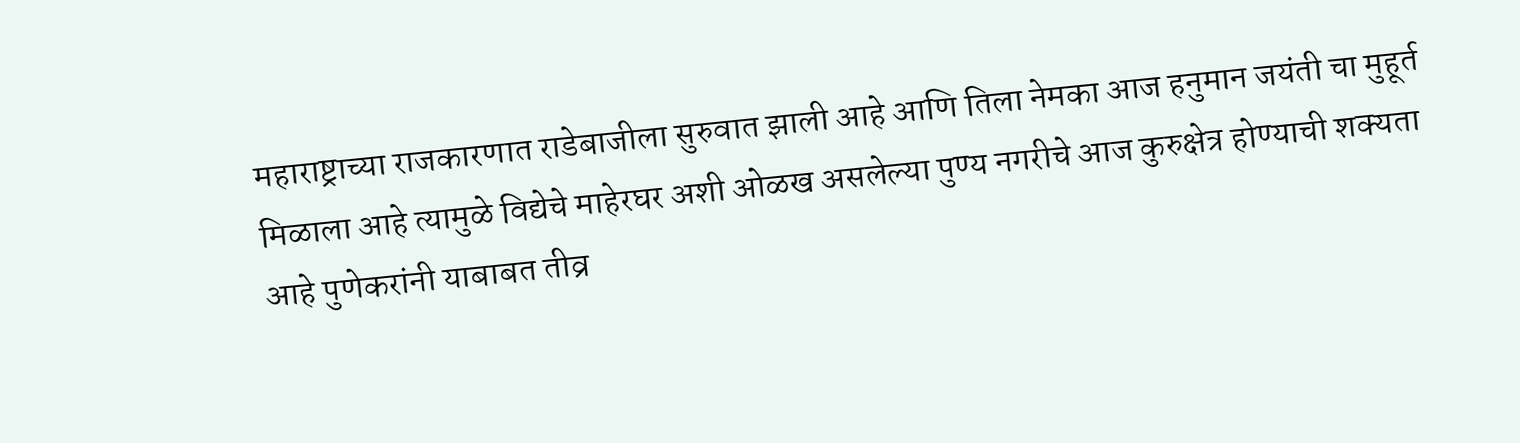महाराष्ट्राच्या राजकारणात राडेबाजीला सुरुवात झाली आहे आणि तिला नेमका आज हनुमान जयंती चा मुहूर्त मिळाला आहे त्यामुळे विद्येचे माहेरघर अशी ओळख असलेल्या पुण्य नगरीचे आज कुरुक्षेत्र होण्याची शक्यता आहे पुणेकरांनी याबाबत तीव्र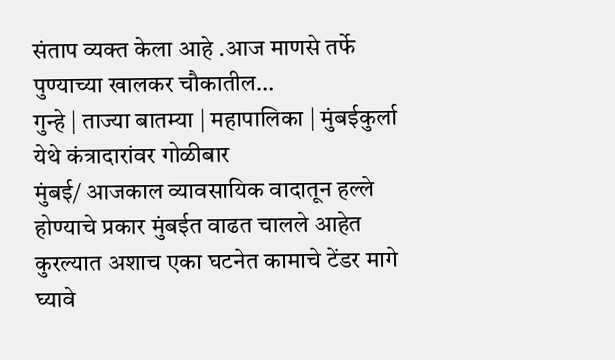संताप व्यक्त केला आहे .आज माणसे तर्फे पुण्याच्या खालकर चौकातील…
गुन्हे | ताज्या बातम्या | महापालिका | मुंबईकुर्ला येथे कंत्रादारांवर गोळीबार
मुंबई/ आजकाल व्यावसायिक वादातून हल्ले होण्याचे प्रकार मुंबईत वाढत चालले आहेत कुरल्यात अशाच एका घटनेत कामाचे टेंडर मागे घ्यावे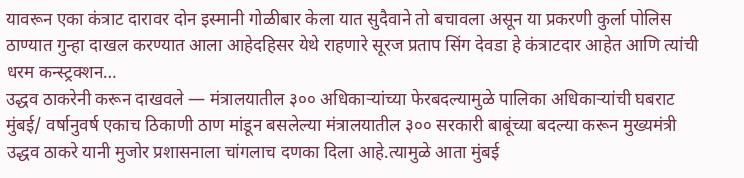यावरून एका कंत्राट दारावर दोन इस्मानी गोळीबार केला यात सुदैवाने तो बचावला असून या प्रकरणी कुर्ला पोलिस ठाण्यात गुन्हा दाखल करण्यात आला आहेदहिसर येथे राहणारे सूरज प्रताप सिंग देवडा हे कंत्राटदार आहेत आणि त्यांची धरम कन्स्ट्रक्शन…
उद्धव ठाकरेनी करून दाखवले — मंत्रालयातील ३०० अधिकाऱ्यांच्या फेरबदल्यामुळे पालिका अधिकाऱ्यांची घबराट
मुंबई/ वर्षानुवर्ष एकाच ठिकाणी ठाण मांडून बसलेल्या मंत्रालयातील ३०० सरकारी बाबूंच्या बदल्या करून मुख्यमंत्री उद्धव ठाकरे यानी मुजोर प्रशासनाला चांगलाच दणका दिला आहे.त्यामुळे आता मुंबई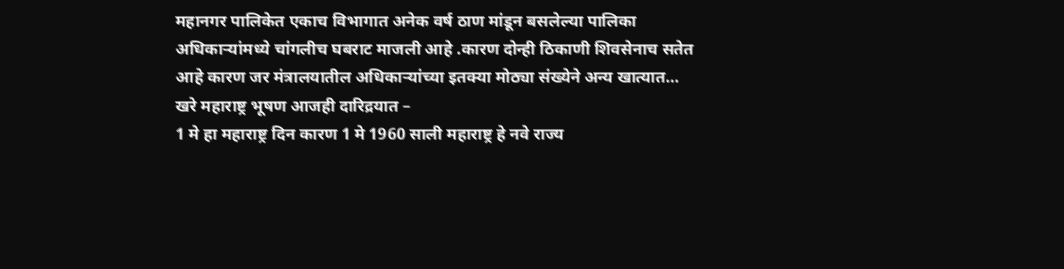महानगर पालिकेत एकाच विभागात अनेक वर्ष ठाण मांडून बसलेल्या पालिका अधिकाऱ्यांमध्ये चांगलीच घबराट माजली आहे .कारण दोन्ही ठिकाणी शिवसेनाच सतेत आहे कारण जर मंत्रालयातील अधिकाऱ्यांच्या इतक्या मोठ्या संख्येने अन्य खात्यात…
खरे महाराष्ट्र भूषण आजही दारिद्रयात –
1 मे हा महाराष्ट्र दिन कारण 1 मे 1960 साली महाराष्ट्र हे नवे राज्य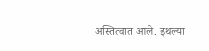अस्तित्वात आले. इथल्या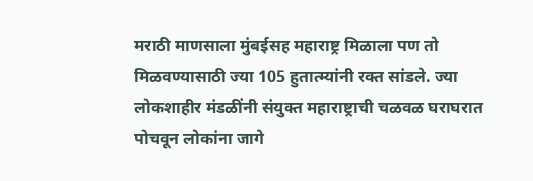मराठी माणसाला मुंबईसह महाराष्ट्र मिळाला पण तो मिळवण्यासाठी ज्या 105 हुतात्म्यांनी रक्त सांडले. ज्या लोकशाहीर मंडळींनी संयुक्त महाराष्ट्राची चळवळ घराघरात पोचवून लोकांना जागे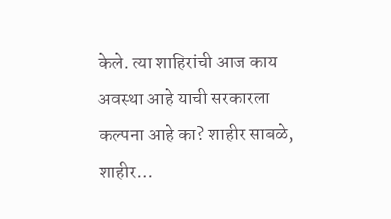केले. त्या शाहिरांची आज काय अवस्था आहे याची सरकारला कल्पना आहे का? शाहीर साबळे, शाहीर…